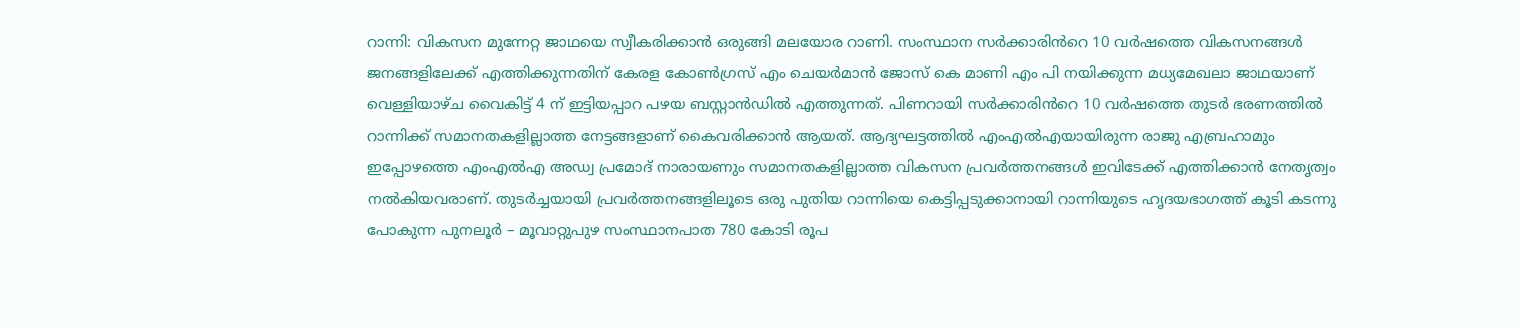റാന്നി: വികസന മുന്നേറ്റ ജാഥയെ സ്വീകരിക്കാൻ ഒരുങ്ങി മലയോര റാണി. സംസ്ഥാന സർക്കാരിൻറെ 10 വർഷത്തെ വികസനങ്ങൾ ജനങ്ങളിലേക്ക് എത്തിക്കുന്നതിന് കേരള കോൺഗ്രസ് എം ചെയർമാൻ ജോസ് കെ മാണി എം പി നയിക്കുന്ന മധ്യമേഖലാ ജാഥയാണ് വെള്ളിയാഴ്ച വൈകിട്ട് 4 ന് ഇട്ടിയപ്പാറ പഴയ ബസ്റ്റാൻഡിൽ എത്തുന്നത്. പിണറായി സർക്കാരിൻറെ 10 വർഷത്തെ തുടർ ഭരണത്തിൽ റാന്നിക്ക് സമാനതകളില്ലാത്ത നേട്ടങ്ങളാണ് കൈവരിക്കാൻ ആയത്. ആദ്യഘട്ടത്തിൽ എംഎൽഎയായിരുന്ന രാജു എബ്രഹാമും ഇപ്പോഴത്തെ എംഎൽഎ അഡ്വ പ്രമോദ് നാരായണും സമാനതകളില്ലാത്ത വികസന പ്രവർത്തനങ്ങൾ ഇവിടേക്ക് എത്തിക്കാൻ നേതൃത്വം നൽകിയവരാണ്. തുടർച്ചയായി പ്രവർത്തനങ്ങളിലൂടെ ഒരു പുതിയ റാന്നിയെ കെട്ടിപ്പടുക്കാനായി റാന്നിയുടെ ഹൃദയഭാഗത്ത് കൂടി കടന്നു പോകുന്ന പുനലൂർ – മൂവാറ്റുപുഴ സംസ്ഥാനപാത 780 കോടി രൂപ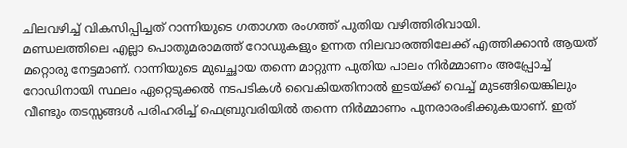ചിലവഴിച്ച് വികസിപ്പിച്ചത് റാന്നിയുടെ ഗതാഗത രംഗത്ത് പുതിയ വഴിത്തിരിവായി.
മണ്ഡലത്തിലെ എല്ലാ പൊതുമരാമത്ത് റോഡുകളും ഉന്നത നിലവാരത്തിലേക്ക് എത്തിക്കാൻ ആയത് മറ്റൊരു നേട്ടമാണ്. റാന്നിയുടെ മുഖച്ഛായ തന്നെ മാറ്റുന്ന പുതിയ പാലം നിർമ്മാണം അപ്പ്രോച്ച് റോഡിനായി സ്ഥലം ഏറ്റെടുക്കൽ നടപടികൾ വൈകിയതിനാൽ ഇടയ്ക്ക് വെച്ച് മുടങ്ങിയെങ്കിലും വീണ്ടും തടസ്സങ്ങൾ പരിഹരിച്ച് ഫെബ്രുവരിയിൽ തന്നെ നിർമ്മാണം പുനരാരംഭിക്കുകയാണ്. ഇത്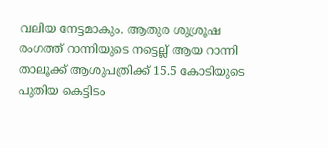വലിയ നേട്ടമാകും. ആതുര ശുശ്രൂഷ രംഗത്ത് റാന്നിയുടെ നട്ടെല്ല് ആയ റാന്നി താലൂക്ക് ആശുപത്രിക്ക് 15.5 കോടിയുടെ പുതിയ കെട്ടിടം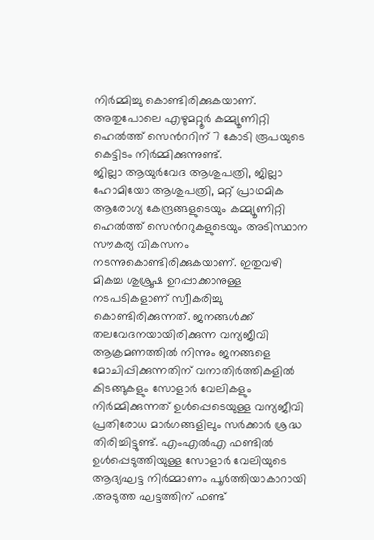നിർമ്മിച്ചു കൊണ്ടിരിക്കുകയാണ്. അതുപോലെ എഴുമറ്റൂർ കമ്മ്യൂണിറ്റി ഹെൽത്ത് സെൻററിന് 7 കോടി രൂപയുടെ കെട്ടിടം നിർമ്മിക്കുന്നുണ്ട്.
ജില്ലാ ആയുർവേദ ആശുപത്രി, ജില്ലാ ഹോമിയോ ആശുപത്രി, മറ്റ് പ്രാഥമിക ആരോഗ്യ കേന്ദ്രങ്ങളുടെയും കമ്മ്യൂണിറ്റി ഹെൽത്ത് സെൻററുകളുടെയും അടിസ്ഥാന സൗകര്യ വികസനം നടന്നുകൊണ്ടിരിക്കുകയാണ്. ഇതുവഴി മികച്ച ശുശ്രൂഷ ഉറപ്പാക്കാനുള്ള നടപടികളാണ് സ്വീകരിച്ചു കൊണ്ടിരിക്കുന്നത്. ജനങ്ങൾക്ക് തലവേദനയായിരിക്കുന്ന വന്യജീവി ആക്രമണത്തിൽ നിന്നും ജനങ്ങളെ മോചിപ്പിക്കുന്നതിന് വനാതിർത്തികളിൽ കിടങ്ങുകളും സോളാർ വേലികളും നിർമ്മിക്കുന്നത് ഉൾപ്പെടെയുള്ള വന്യജീവി പ്രതിരോധ മാർഗങ്ങളിലും സർക്കാർ ശ്രദ്ധ തിരിച്ചിട്ടുണ്ട്. എംഎൽഎ ഫണ്ടിൽ ഉൾപ്പെടുത്തിയുള്ള സോളാർ വേലിയുടെ ആദ്യഘട്ട നിർമ്മാണം പൂർത്തിയാകാറായി .അടുത്ത ഘട്ടത്തിന് ഫണ്ട്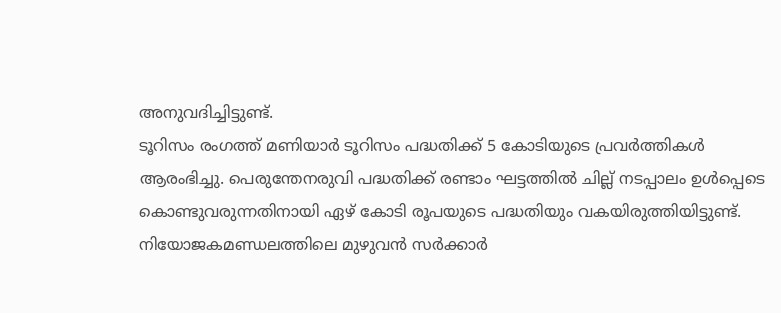അനുവദിച്ചിട്ടുണ്ട്.
ടൂറിസം രംഗത്ത് മണിയാർ ടൂറിസം പദ്ധതിക്ക് 5 കോടിയുടെ പ്രവർത്തികൾ ആരംഭിച്ചു. പെരുന്തേനരുവി പദ്ധതിക്ക് രണ്ടാം ഘട്ടത്തിൽ ചില്ല് നടപ്പാലം ഉൾപ്പെടെ കൊണ്ടുവരുന്നതിനായി ഏഴ് കോടി രൂപയുടെ പദ്ധതിയും വകയിരുത്തിയിട്ടുണ്ട്. നിയോജകമണ്ഡലത്തിലെ മുഴുവൻ സർക്കാർ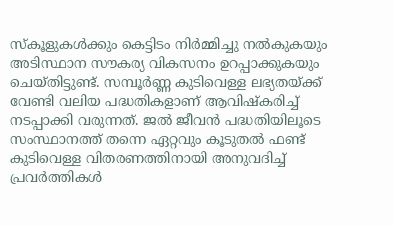സ്കൂളുകൾക്കും കെട്ടിടം നിർമ്മിച്ചു നൽകുകയും അടിസ്ഥാന സൗകര്യ വികസനം ഉറപ്പാക്കുകയും ചെയ്തിട്ടുണ്ട്. സമ്പൂർണ്ണ കുടിവെള്ള ലഭ്യതയ്ക്ക് വേണ്ടി വലിയ പദ്ധതികളാണ് ആവിഷ്കരിച്ച് നടപ്പാക്കി വരുന്നത്. ജൽ ജീവൻ പദ്ധതിയിലൂടെ സംസ്ഥാനത്ത് തന്നെ ഏറ്റവും കൂടുതൽ ഫണ്ട് കുടിവെള്ള വിതരണത്തിനായി അനുവദിച്ച് പ്രവർത്തികൾ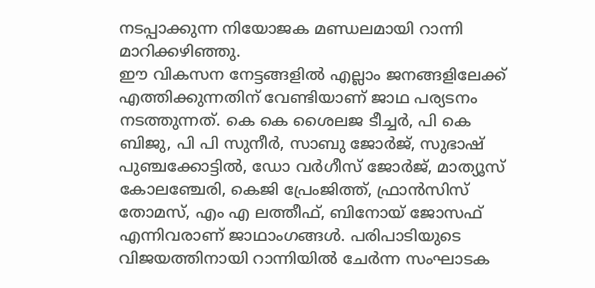നടപ്പാക്കുന്ന നിയോജക മണ്ഡലമായി റാന്നി മാറിക്കഴിഞ്ഞു.
ഈ വികസന നേട്ടങ്ങളിൽ എല്ലാം ജനങ്ങളിലേക്ക് എത്തിക്കുന്നതിന് വേണ്ടിയാണ് ജാഥ പര്യടനം നടത്തുന്നത്. കെ കെ ശൈലജ ടീച്ചർ, പി കെ ബിജു, പി പി സുനീർ, സാബു ജോർജ്, സുഭാഷ് പുഞ്ചക്കോട്ടിൽ, ഡോ വർഗീസ് ജോർജ്, മാത്യൂസ് കോലഞ്ചേരി, കെജി പ്രേംജിത്ത്, ഫ്രാൻസിസ് തോമസ്, എം എ ലത്തീഫ്, ബിനോയ് ജോസഫ് എന്നിവരാണ് ജാഥാംഗങ്ങൾ. പരിപാടിയുടെ വിജയത്തിനായി റാന്നിയിൽ ചേർന്ന സംഘാടക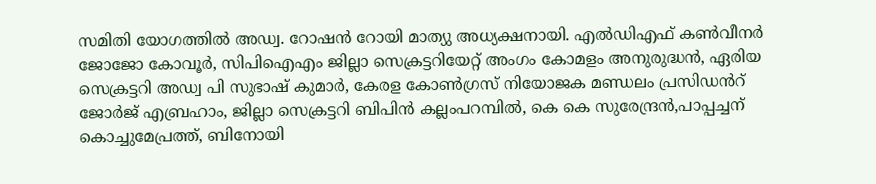സമിതി യോഗത്തിൽ അഡ്വ. റോഷൻ റോയി മാത്യു അധ്യക്ഷനായി. എൽഡിഎഫ് കൺവീനർ ജോജോ കോവൂർ, സിപിഐഎം ജില്ലാ സെക്രട്ടറിയേറ്റ് അംഗം കോമളം അനുരുദ്ധൻ, ഏരിയ സെക്രട്ടറി അഡ്വ പി സുഭാഷ് കുമാർ, കേരള കോൺഗ്രസ് നിയോജക മണ്ഡലം പ്രസിഡൻറ് ജോർജ് എബ്രഹാം, ജില്ലാ സെക്രട്ടറി ബിപിൻ കല്ലംപറമ്പിൽ, കെ കെ സുരേന്ദ്രൻ,പാപ്പച്ചന് കൊച്ചുമേപ്രത്ത്, ബിനോയി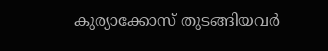കുര്യാക്കോസ് തുടങ്ങിയവർ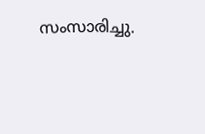സംസാരിച്ചു.